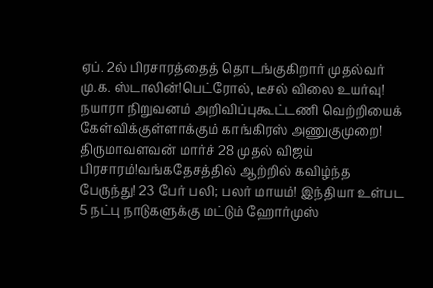ஏப். 2ல் பிரசாரத்தைத் தொடங்குகிறார் முதல்வர் மு.க. ஸ்டாலின்!பெட்ரோல், டீசல் விலை உயர்வு! நயாரா நிறுவனம் அறிவிப்புகூட்டணி வெற்றியைக் கேள்விக்குள்ளாக்கும் காங்கிரஸ் அணுகுமுறை! திருமாவளவன் மார்ச் 28 முதல் விஜய் பிரசாரம்!வங்கதேசத்தில் ஆற்றில் கவிழ்ந்த பேருந்து! 23 பேர் பலி; பலர் மாயம்! இந்தியா உள்பட 5 நட்பு நாடுகளுக்கு மட்டும் ஹோர்முஸ்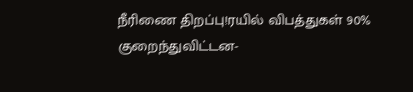நீரிணை திறப்பு!ரயில் விபத்துகள் 90% குறைந்துவிட்டன-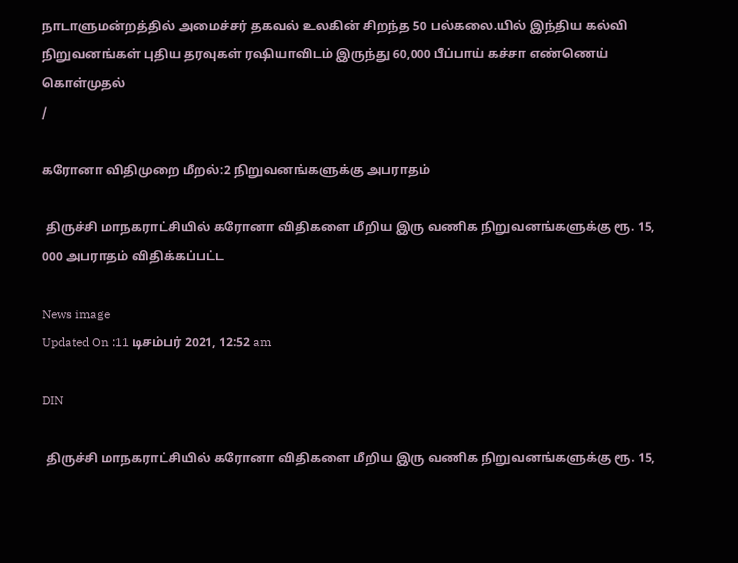நாடாளுமன்றத்தில் அமைச்சர் தகவல் உலகின் சிறந்த 50 பல்கலை.யில் இந்திய கல்வி நிறுவனங்கள் புதிய தரவுகள் ரஷியாவிடம் இருந்து 60,000 பீப்பாய் கச்சா எண்ணெய் கொள்முதல்
/

கரோனா விதிமுறை மீறல்:2 நிறுவனங்களுக்கு அபராதம்

 திருச்சி மாநகராட்சியில் கரோனா விதிகளை மீறிய இரு வணிக நிறுவனங்களுக்கு ரூ. 15, 000 அபராதம் விதிக்கப்பட்ட

News image
Updated On :11 டிசம்பர் 2021, 12:52 am

DIN

 திருச்சி மாநகராட்சியில் கரோனா விதிகளை மீறிய இரு வணிக நிறுவனங்களுக்கு ரூ. 15,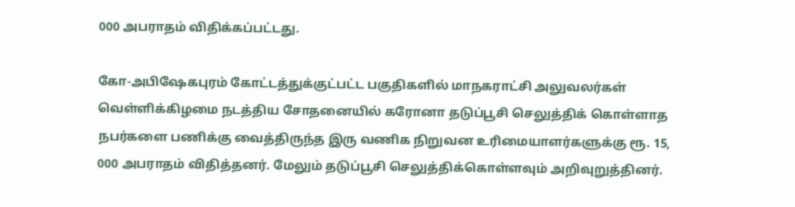000 அபராதம் விதிக்கப்பட்டது.

கோ-அபிஷேகபுரம் கோட்டத்துக்குட்பட்ட பகுதிகளில் மாநகராட்சி அலுவலர்கள் வெள்ளிக்கிழமை நடத்திய சோதனையில் கரோனா தடுப்பூசி செலுத்திக் கொள்ளாத நபர்களை பணிக்கு வைத்திருந்த இரு வணிக நிறுவன உரிமையாளர்களுக்கு ரூ. 15, 000 அபராதம் விதித்தனர். மேலும் தடுப்பூசி செலுத்திக்கொள்ளவும் அறிவுறுத்தினர்.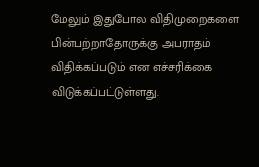மேலும் இதுபோல விதிமுறைகளை பின்பற்றாதோருக்கு அபராதம் விதிக்கப்படும் என எச்சரிக்கை விடுக்கப்பட்டுள்ளது.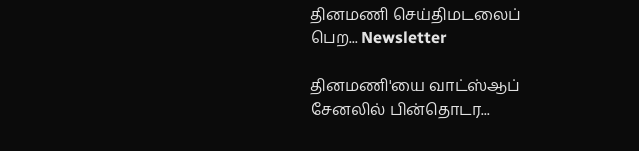தினமணி செய்திமடலைப் பெற... Newsletter

தினமணி'யை வாட்ஸ்ஆப் சேனலில் பின்தொடர...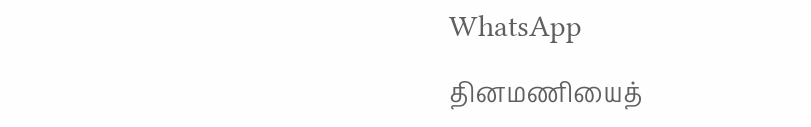WhatsApp

தினமணியைத்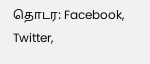தொடர: Facebook, Twitter,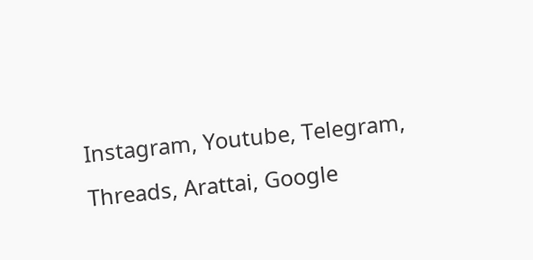Instagram, Youtube, Telegram, Threads, Arattai, Google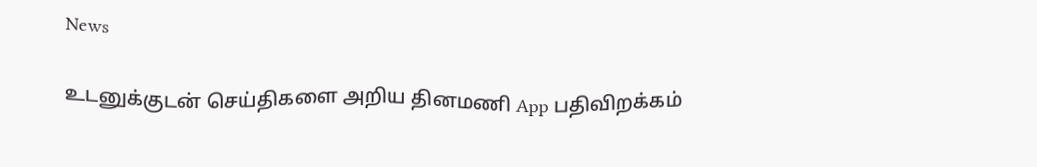News

உடனுக்குடன் செய்திகளை அறிய தினமணி App பதிவிறக்கம்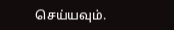செய்யவும்.